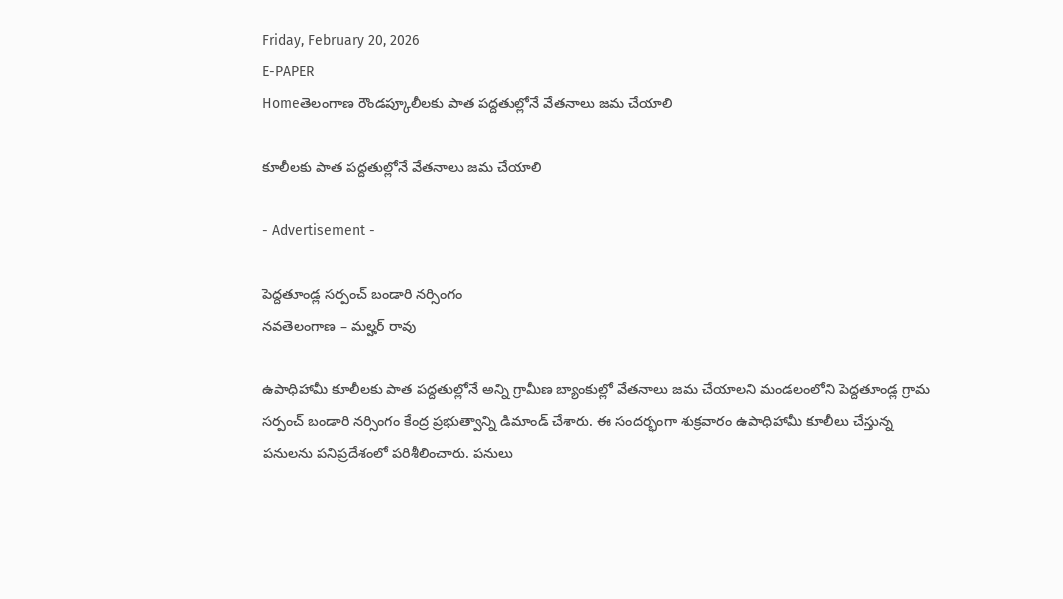Friday, February 20, 2026
E-PAPER
Homeతెలంగాణ రౌండప్కూలీలకు పాత పద్దతుల్లోనే వేతనాలు జమ చేయాలి

కూలీలకు పాత పద్దతుల్లోనే వేతనాలు జమ చేయాలి

- Advertisement -

పెద్దతూండ్ల సర్పంచ్ బండారి నర్సింగం
నవతెలంగాణ – మల్హర్ రావు

ఉపాధిహామీ కూలీలకు పాత పద్దతుల్లోనే అన్ని గ్రామీణ బ్యాంకుల్లో వేతనాలు జమ చేయాలని మండలంలోని పెద్దతూండ్ల గ్రామ సర్పంచ్ బండారి నర్సింగం కేంద్ర ప్రభుత్వాన్ని డిమాండ్ చేశారు. ఈ సందర్భంగా శుక్రవారం ఉపాధిహామీ కూలీలు చేస్తున్న పనులను పనిప్రదేశంలో పరిశీలించారు. పనులు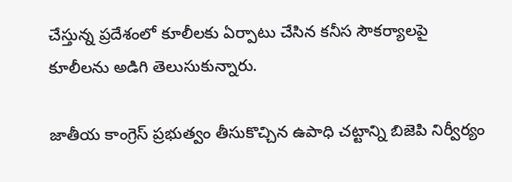చేస్తున్న ప్రదేశంలో కూలీలకు ఏర్పాటు చేసిన కనీస సౌకర్యాలపై కూలీలను అడిగి తెలుసుకున్నారు.

జాతీయ కాంగ్రెస్ ప్రభుత్వం తీసుకొచ్చిన ఉపాధి చట్టాన్ని బిజెపి నిర్వీర్యం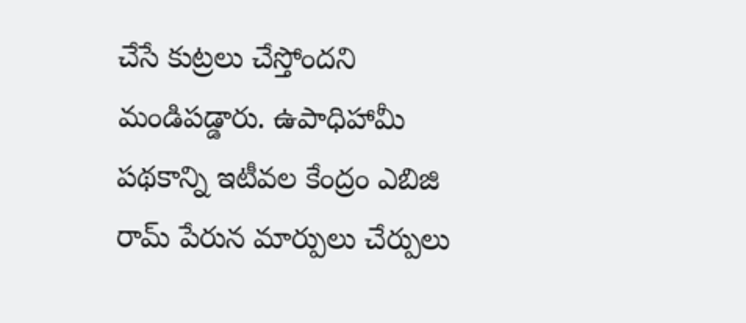చేసే కుట్రలు చేస్తోందని మండిపడ్డారు. ఉపాధిహామీ పథకాన్ని ఇటీవల కేంద్రం ఎబిజి రామ్ పేరున మార్పులు చేర్పులు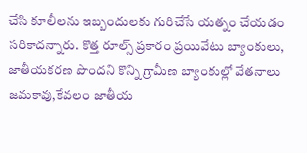చేసి కూలీలను ఇబ్బందులకు గురిచేసే యత్నం చేయడం సరికాదన్నారు. కొత్త రూల్స్ ప్రకారం ప్రయివేటు బ్యాంకులు, జాతీయకరణ పొందని కొన్ని గ్రామీణ బ్యాంకుల్లో వేతనాలు జమకావు,కేవలం జాతీయ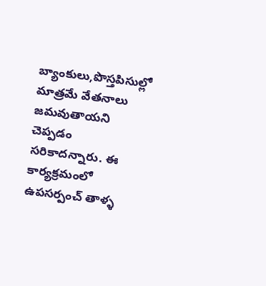బ్యాంకులు,పొస్తపిసుల్లో మాత్రమే వేతనాలు జమవుతాయని చెప్పడం సరికాదన్నారు. ఈ కార్యక్రమంలో  ఉపసర్పంచ్ తాళ్ళ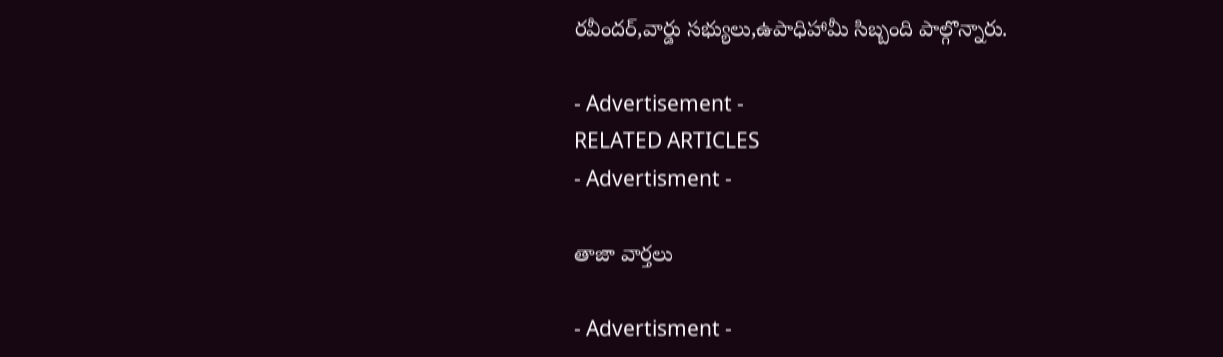రవీందర్,వార్డు సభ్యులు,ఉపాధిహామీ సిబ్బంది పాల్గొన్నారు.

- Advertisement -
RELATED ARTICLES
- Advertisment -

తాజా వార్తలు

- Advertisment -